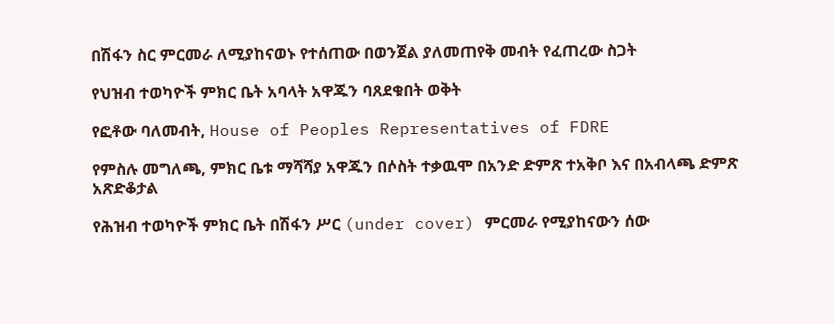በሽፋን ስር ምርመራ ለሚያከናወኑ የተሰጠው በወንጀል ያለመጠየቅ መብት የፈጠረው ስጋት

የህዝብ ተወካዮች ምክር ቤት አባላት አዋጁን ባጸደቁበት ወቅት

የፎቶው ባለመብት, House of Peoples Representatives of FDRE

የምስሉ መግለጫ, ምክር ቤቱ ማሻሻያ አዋጁን በሶስት ተቃዉሞ በአንድ ድምጽ ተአቅቦ እና በአብላጫ ድምጽ አጽድቆታል

የሕዝብ ተወካዮች ምክር ቤት በሽፋን ሥር (under cover) ምርመራ የሚያከናውን ሰው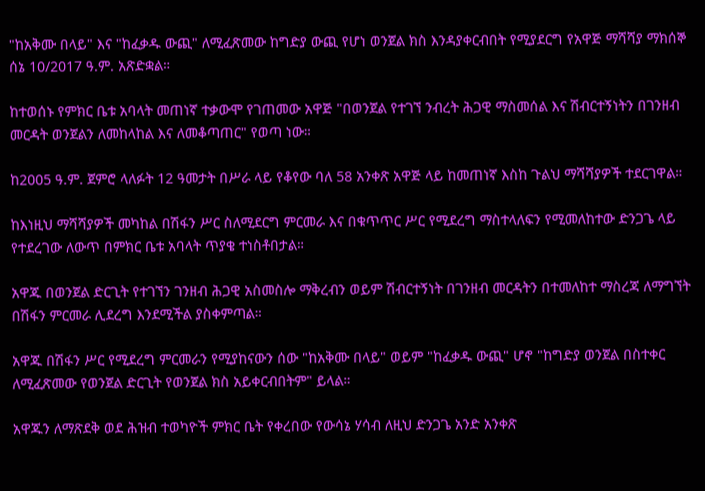"ከአቅሙ በላይ" እና "ከፈቃዱ ውጪ" ለሚፈጽመው ከግድያ ውጪ የሆነ ወንጀል ክስ እንዳያቀርብበት የሚያደርግ የአዋጅ ማሻሻያ ማክሰኞ ሰኔ 10/2017 ዓ.ም. አጽድቋል።

ከተወሰኑ የምክር ቤቱ አባላት መጠነኛ ተቃውሞ የገጠመው አዋጅ "በወንጀል የተገኘ ንብረት ሕጋዊ ማስመሰል እና ሽብርተኝነትን በገንዘብ መርዳት ወንጀልን ለመከላከል እና ለመቆጣጠር" የወጣ ነው።

ከ2005 ዓ.ም. ጀምሮ ላለፉት 12 ዓመታት በሥራ ላይ የቆየው ባለ 58 አንቀጽ አዋጅ ላይ ከመጠነኛ እስከ ጉልህ ማሻሻያዎች ተደርገዋል።

ከእነዚህ ማሻሻያዎች መካከል በሽፋን ሥር ስለሚደርግ ምርመራ እና በቁጥጥር ሥር የሚደረግ ማስተላለፍን የሚመለከተው ድንጋጌ ላይ የተደረገው ለውጥ በምክር ቤቱ አባላት ጥያቄ ተነስቶበታል።

አዋጁ በወንጀል ድርጊት የተገኘን ገንዘብ ሕጋዊ አስመስሎ ማቅረብን ወይም ሽብርተኝነት በገንዘብ መርዳትን በተመለከተ ማስረጃ ለማግኘት በሽፋን ምርመራ ሊደረግ እንደሚችል ያስቀምጣል።

አዋጁ በሽፋን ሥር የሚደረግ ምርመራን የሚያከናውን ሰው "ከአቅሙ በላይ" ወይም "ከፈቃዱ ውጪ" ሆኖ "ከግድያ ወንጀል በስተቀር ለሚፈጽመው የወንጀል ድርጊት የወንጀል ክስ አይቀርብበትም" ይላል።

አዋጁን ለማጽደቅ ወደ ሕዝብ ተወካዮች ምክር ቤት የቀረበው የውሳኔ ሃሳብ ለዚህ ድንጋጌ አንድ አንቀጽ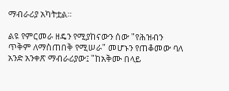ማብራሪያ አካትቷል።

ልዩ የምርመራ ዘዴን የሚያከናውን ሰው "የሕዝብን ጥቅም ለማስጠበቅ የሚሠራ" መሆኑን የጠቆመው ባለ አንድ አንቀጽ ማብራሪያው፤ "ከአቅሙ በላይ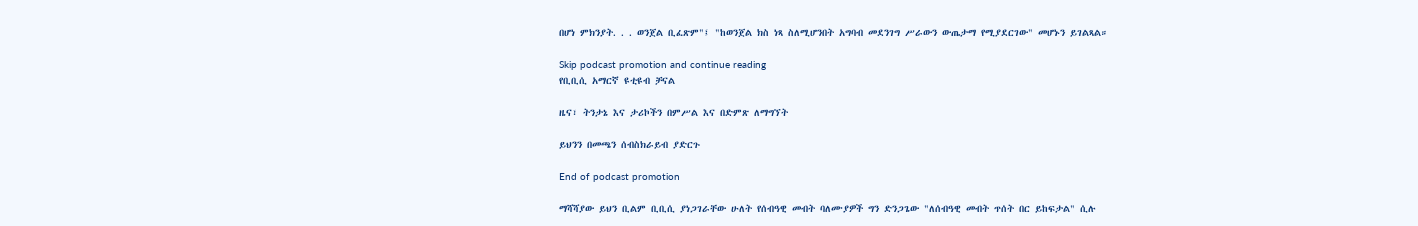በሆነ ምክንያት. . . ወንጀል ቢፈጽም"፤ "ከወንጀል ክስ ነጻ ስለሚሆንበት አግባብ መደንገግ ሥራውን ውጤታማ የሚያደርገው" መሆኑን ይገልጻል።

Skip podcast promotion and continue reading
የቢቢሲ አማርኛ ዩቲዩብ ቻናል

ዜና፣ ትንታኔ እና ታሪኮችን በምሥል እና በድምጽ ለማግኘት

ይህንን በመጫን ሰብስክራይብ ያድርጉ

End of podcast promotion

ማሻሻያው ይህን ቢልም ቢቢሲ ያነጋገራቸው ሁለት የሰብዓዊ መብት ባለሙያዎች ግን ድንጋጌው "ለሰብዓዊ መብት ጥሰት በር ይከፍታል" ሲሉ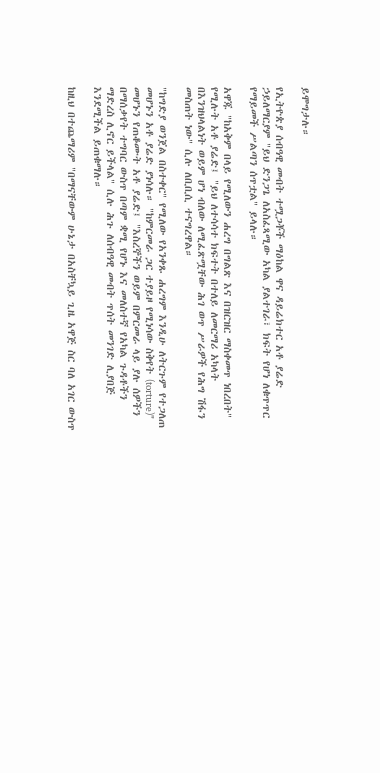ይሞግታሉ።

የኢትዮጵያ ሰብዓዊ መብት ተሟጋቾች ማዕከል ዋና ዳይሬክተር አቶ ያሬድ ኃይለማርያም "ይህ ድንጋጌ ለአስፈጻሚው አካል ያልተገራ፣ ክፍት የሆነ ለቁጥጥር የማይመች ሥልጣን ሰጥቷል" ይላሉ።

አዋጁ "ከአቅም በላይ የሚለውን ሐረግ በግልጽ እና በዝርዝር ማስቀመጥ ነበረበት" የሚሉት አቶ ያሬድ፤ "ይህ ለተሳሳተ ክፍተት በተለይ ለመርማሪ አካላት በእንዝህላልነት ወይም ሆነ ብለው ለሚፈጽሟቸው ሕገ ወጥ ሥራዎች የሕግ ሽፋን መስጠት ነው" ሲሉ ለቢቢሲ ተናግረዋል።

"ከግድያ ወንጀል በስተቀር" የሚለው የአንቀጹ ሐረግም እንዲሁ ለትርጉም የተጋለጠ መሆኑን አቶ ያሬድ ያነሳሉ። "ከምርመራ ጋር ተያይዞ የሚነሳው ስቅየት (torture)" መሆኑን የጠቆሙት አቶ ያሬድ፤ "እስረኞችን ወይም በምርመራ ላይ ያሉ ሰዎችን በማሰቃየት ተግባር ውስጥ በጣም ቋሚ የሆኑ እና መለስተኛ የአካል ጉዳቶችን ማድረስ ሊኖር ይችላል" ሲሉ ሕጉ ለሰብዓዊ መብት ጥሰት መንገድ ሊያበጅ እንደሚችል ይጠቁማሉ።

ከዚህ በተጨማሪም "በማናቸውም ሁኔታ በአስቸኳይ ጊዜ አዋጅ ስር ባለ አገር ውስጥ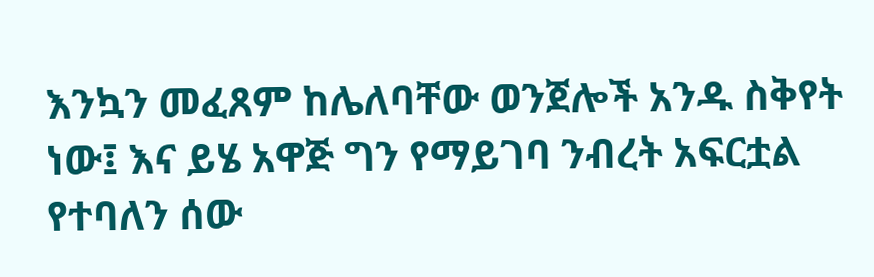እንኳን መፈጸም ከሌለባቸው ወንጀሎች አንዱ ስቅየት ነው፤ እና ይሄ አዋጅ ግን የማይገባ ንብረት አፍርቷል የተባለን ሰው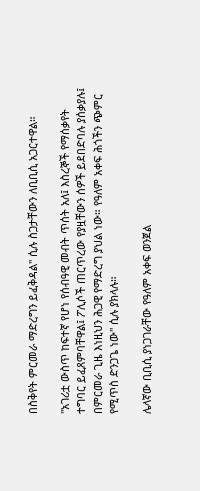በስቅየት ምርመራ ማድረግን ይፈቅዳል" ሲሉ ስጋታቸውን ለቢቢሲ አጋርተዋል።

"አገሪቷ ውስጥ ከፍተኛ የሆነ የሰብዓዊ መብት ጥሰት አለ፤ እስረኞች የማሰቃየት ተግባር ይፈጸምባቸዋል፤ ፖሊሶች ጠርጥረው የያዟቸውን ሰዎች ይደበድባሉ ያሰቃያሉ፤ በምርመራ ጊዜ እነዚህን ሕጋዊ የማድረግ ያህል ነው። የዓለም አቀፍ ሕጎችን ጭምር የሚጥስ ድንጋጌ ነው" ሲሉ ያክላሉ።

ሌላኛው ቢቢሲ ያነጋገራቸው የዓለም አቀፍ ወንጀል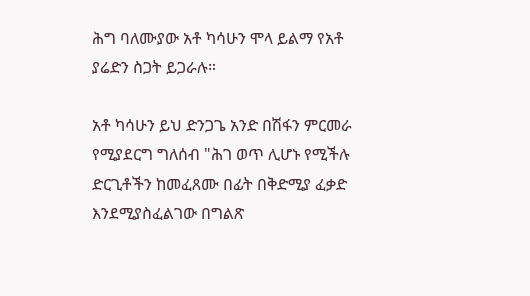ሕግ ባለሙያው አቶ ካሳሁን ሞላ ይልማ የአቶ ያሬድን ስጋት ይጋራሉ።

አቶ ካሳሁን ይህ ድንጋጌ አንድ በሽፋን ምርመራ የሚያደርግ ግለሰብ "ሕገ ወጥ ሊሆኑ የሚችሉ ድርጊቶችን ከመፈጸሙ በፊት በቅድሚያ ፈቃድ እንደሚያስፈልገው በግልጽ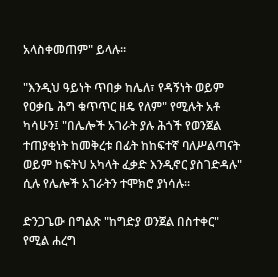አላስቀመጠም" ይላሉ።

"እንዲህ ዓይነት ጥበቃ ከሌለ፣ የዳኝነት ወይም የዐቃቤ ሕግ ቁጥጥር ዘዴ የለም" የሚሉት አቶ ካሳሁን፤ "በሌሎች አገራት ያሉ ሕጎች የወንጀል ተጠያቂነት ከመቅረቱ በፊት ከከፍተኛ ባለሥልጣናት ወይም ከፍትህ አካላት ፈቃድ እንዲኖር ያስገድዳሉ" ሲሉ የሌሎች አገራትን ተሞክሮ ያነሳሉ።

ድንጋጌው በግልጽ "ከግድያ ወንጀል በስተቀር" የሚል ሐረግ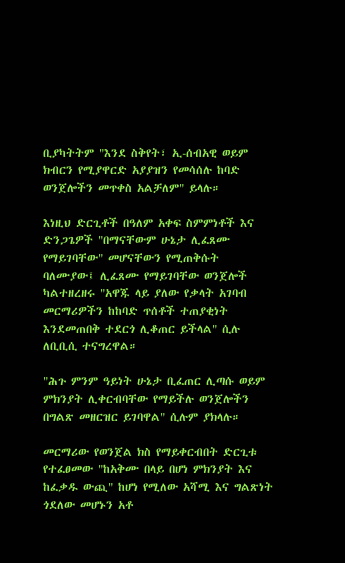ቢያካትትም "እንደ ስቅየት፣ ኢ-ሰብአዊ ወይም ክብርን የሚያዋርድ አያያዝን የመሳሰሉ ከባድ ወንጀሎችን መጥቀስ አልቻለም" ይላሉ።

እነዚህ ድርጊቶች በዓለም አቀፍ ስምምነቶች እና ድንጋጌዎች "በማናቸውም ሁኔታ ሊፈጸሙ የማይገባቸው" መሆናቸውን የሚጠቅሱት ባለሙያው፤ ሊፈጸሙ የማይገባቸው ወንጀሎች ካልተዘረዘሩ "አዋጁ ላይ ያለው የቃላት አገባብ መርማሪዎችን ከከባድ ጥሰቶች ተጠያቂነት እንደመጠበቅ ተደርጎ ሊቆጠር ይችላል" ሲሉ ለቢቢሲ ተናግረዋል።

"ሕጉ ምንም ዓይነት ሁኔታ ቢፈጠር ሊጣሱ ወይም ምክንያት ሊቀርብባቸው የማይችሉ ወንጀሎችን በግልጽ መዘርዝር ይገባዋል" ሲሉም ያክላሉ።

መርማሪው የወንጀል ክስ የማይቀርብበት ድርጊቱ የተፈፀመው "ከአቅሙ በላይ በሆነ ምክንያት እና ከፈቃዱ ውጪ" ከሆነ የሚለው አሻሚ እና ግልጽነት ጎደለው መሆኑን አቶ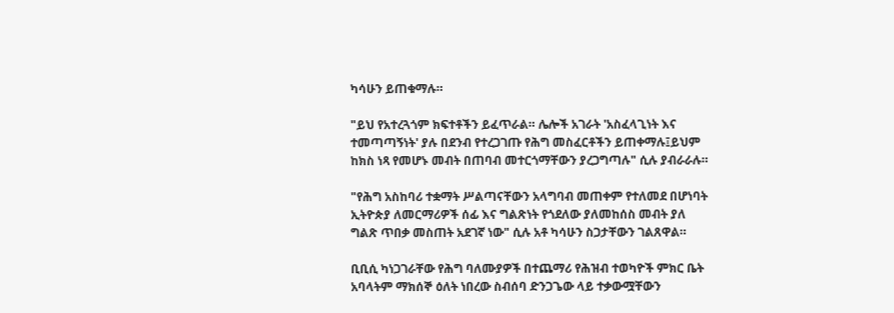ካሳሁን ይጠቁማሉ።

"ይህ የአተረጓጎም ክፍተቶችን ይፈጥራል። ሌሎች አገራት 'አስፈላጊነት እና ተመጣጣኝነት' ያሉ በደንብ የተረጋገጡ የሕግ መስፈርቶችን ይጠቀማሉ፤ይህም ከክስ ነጻ የመሆኑ መብት በጠባብ መተርጎማቸውን ያረጋግጣሉ" ሲሉ ያብራራሉ።

"የሕግ አስከባሪ ተቋማት ሥልጣናቸውን አላግባብ መጠቀም የተለመደ በሆነባት ኢትዮጵያ ለመርማሪዎች ሰፊ እና ግልጽነት የጎደለው ያለመከሰስ መብት ያለ ግልጽ ጥበቃ መስጠት አደገኛ ነው" ሲሉ አቶ ካሳሁን ስጋታቸውን ገልጸዋል።

ቢቢሲ ካነጋገራቸው የሕግ ባለሙያዎች በተጨማሪ የሕዝብ ተወካዮች ምክር ቤት አባላትም ማክሰኞ ዕለት ነበረው ስብሰባ ድንጋጌው ላይ ተቃውሟቸውን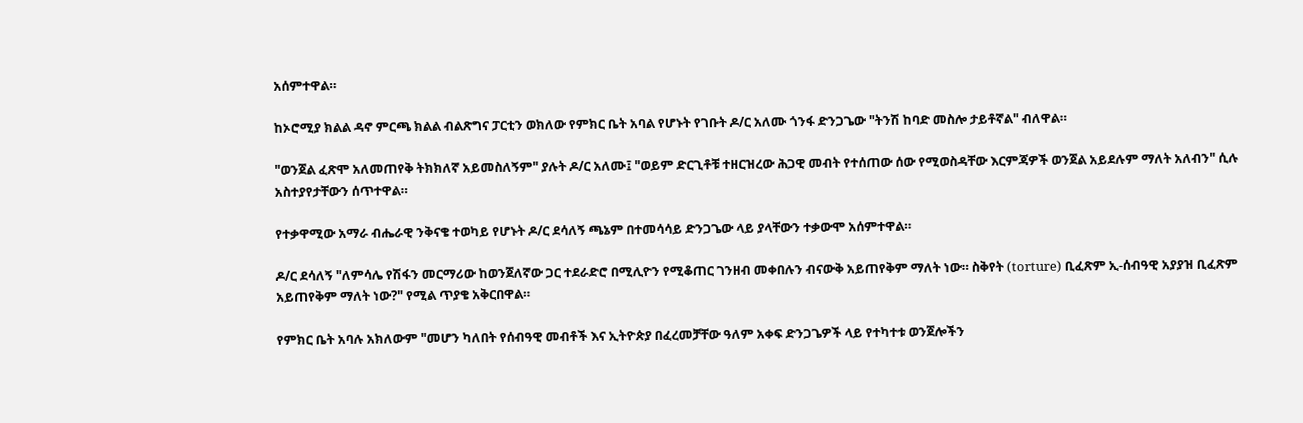አሰምተዋል።

ከኦሮሚያ ክልል ዳኖ ምርጫ ክልል ብልጽግና ፓርቲን ወክለው የምክር ቤት አባል የሆኑት የገቡት ዶ/ር አለሙ ጎንፋ ድንጋጌው "ትንሽ ከባድ መስሎ ታይቶኛል" ብለዋል።

"ወንጀል ፈጽሞ አለመጠየቅ ትክክለኛ አይመስለኝም" ያሉት ዶ/ር አለሙ፤ "ወይም ድርጊቶቹ ተዘርዝረው ሕጋዊ መብት የተሰጠው ሰው የሚወስዳቸው እርምጃዎች ወንጀል አይደሉም ማለት አለብን" ሲሉ አስተያየታቸውን ሰጥተዋል።

የተቃዋሚው አማራ ብሔራዊ ንቅናቄ ተወካይ የሆኑት ዶ/ር ደሳለኝ ጫኔም በተመሳሳይ ድንጋጌው ላይ ያላቸውን ተቃውሞ አሰምተዋል።

ዶ/ር ደሳለኝ "ለምሳሌ የሽፋን መርማሪው ከወንጀለኛው ጋር ተደራድሮ በሚሊዮን የሚቆጠር ገንዘብ መቀበሉን ብናውቅ አይጠየቅም ማለት ነው። ስቅየት (torture) ቢፈጽም ኢ-ሰብዓዊ አያያዝ ቢፈጽም አይጠየቅም ማለት ነው?" የሚል ጥያቄ አቅርበዋል።

የምክር ቤት አባሉ አክለውም "መሆን ካለበት የሰብዓዊ መብቶች እና ኢትዮጵያ በፈረመቻቸው ዓለም አቀፍ ድንጋጌዎች ላይ የተካተቱ ወንጀሎችን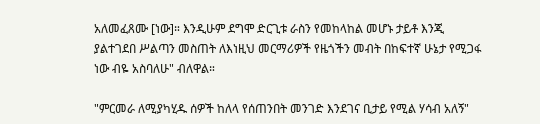አለመፈጸሙ [ነው]። እንዲሁም ደግሞ ድርጊቱ ራስን የመከላከል መሆኑ ታይቶ እንጂ ያልተገደበ ሥልጣን መስጠት ለእነዚህ መርማሪዎች የዜጎችን መብት በከፍተኛ ሁኔታ የሚጋፋ ነው ብዬ አስባለሁ" ብለዋል።

"ምርመራ ለሚያካሂዱ ሰዎች ከለላ የሰጠንበት መንገድ እንደገና ቢታይ የሚል ሃሳብ አለኝ"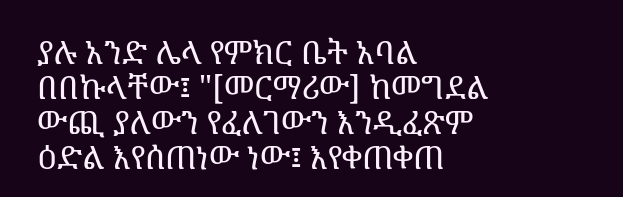ያሉ አንድ ሌላ የምክር ቤት አባል በበኩላቸው፤ "[መርማሪው] ከመግደል ውጪ ያለውን የፈለገውን እንዲፈጽም ዕድል እየሰጠነው ነው፤ እየቀጠቀጠ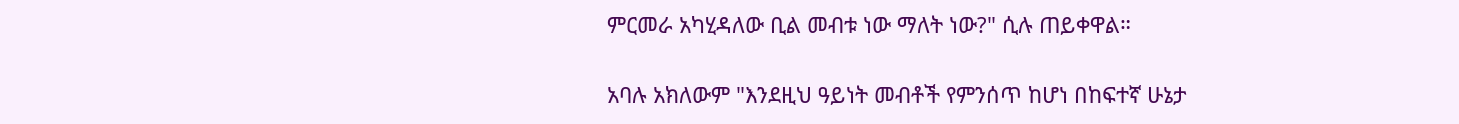ምርመራ አካሂዳለው ቢል መብቱ ነው ማለት ነው?" ሲሉ ጠይቀዋል።

አባሉ አክለውም "እንደዚህ ዓይነት መብቶች የምንሰጥ ከሆነ በከፍተኛ ሁኔታ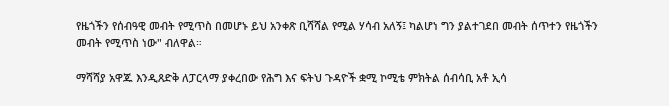የዜጎችን የሰብዓዊ መብት የሚጥስ በመሆኑ ይህ አንቀጽ ቢሻሻል የሚል ሃሳብ አለኝ፤ ካልሆነ ግን ያልተገደበ መብት ሰጥተን የዜጎችን መብት የሚጥስ ነው" ብለዋል።

ማሻሻያ አዋጁ እንዲጸድቅ ለፓርላማ ያቀረበው የሕግ እና ፍትህ ጉዳዮች ቋሚ ኮሚቴ ምክትል ሰብሳቢ አቶ ኢሳ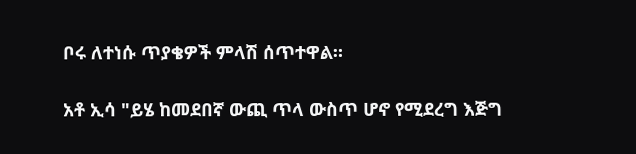ቦሩ ለተነሱ ጥያቄዎች ምላሽ ሰጥተዋል።

አቶ ኢሳ "ይሄ ከመደበኛ ውጪ ጥላ ውስጥ ሆኖ የሚደረግ እጅግ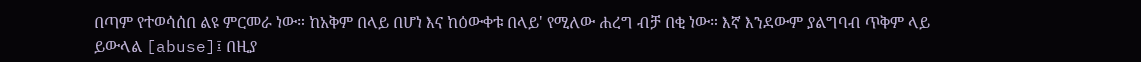በጣም የተወሳሰበ ልዩ ምርመራ ነው። ከአቅም በላይ በሆነ እና ከዕውቀቱ በላይ' የሚለው ሐረግ ብቻ በቂ ነው። እኛ እንደውም ያልግባብ ጥቅም ላይ ይውላል [abuse]፤ በዚያ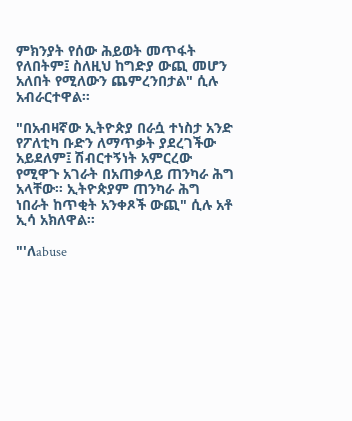ምክንያት የሰው ሕይወት መጥፋት የለበትም፤ ስለዚህ ከግድያ ውጪ መሆን አለበት የሚለውን ጨምረንበታል" ሲሉ አብራርተዋል።

"በአብዛኛው ኢትዮጵያ በራሷ ተነስታ አንድ የፖለቲካ ቡድን ለማጥቃት ያደረገችው አይደለም፤ ሽብርተኝነት አምርረው የሚዋጉ አገራት በአጠቃላይ ጠንካራ ሕግ አላቸው። ኢትዮጵያም ጠንካራ ሕግ ነበራት ከጥቂት አንቀጾች ውጪ" ሲሉ አቶ ኢሳ አክለዋል።

"'ለabuse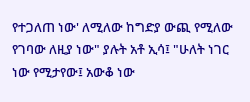የተጋለጠ ነው' ለሚለው ከግድያ ውጪ የሚለው የገባው ለዚያ ነው" ያሉት አቶ ኢሳ፤ "ሁለት ነገር ነው የሚታየው፤ አውቆ ነው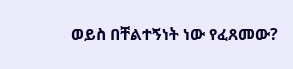ወይስ በቸልተኝነት ነው የፈጸመው?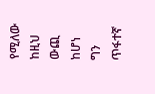የሚለው ከዚህ ውጪ ከሆነ ግን ጥፋተኛ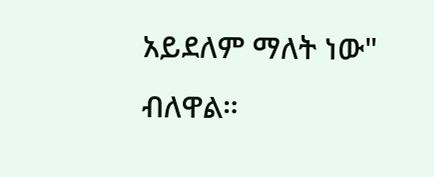አይደለም ማለት ነው" ብለዋል።